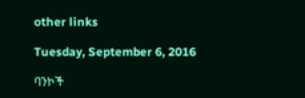other links

Tuesday, September 6, 2016

ባንኮች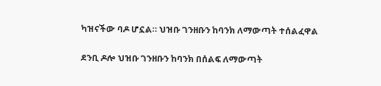ካዝናችው ባዶ ሆኗል። ህዝቡ ገንዘቡን ከባንክ ለማውጣት ተሰልፈዋል

ደንቢ ዶሎ ህዝቡ ገንዘቡን ከባንክ በሰልፍ ለማውጣት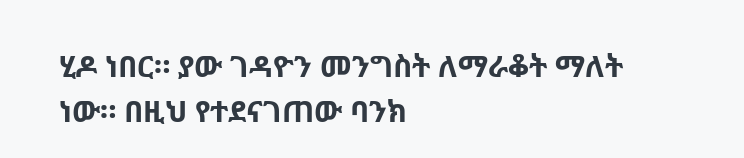ሂዶ ነበር። ያው ገዳዮን መንግስት ለማራቆት ማለት ነው። በዚህ የተደናገጠው ባንክ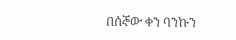በሰኞው ቀን ባንኩን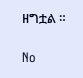ዘግቷል ።

No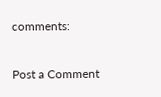comments:

Post a Comment